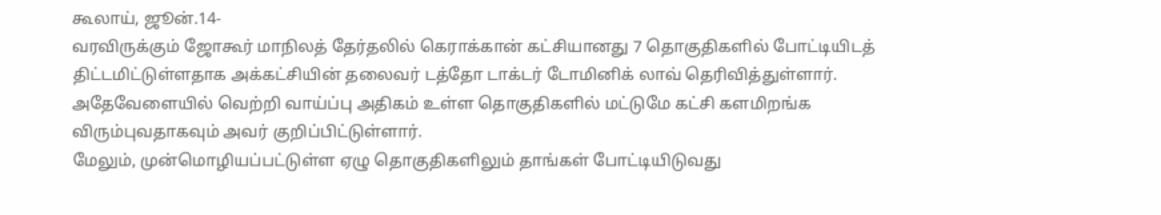கூலாய், ஜூன்.14-
வரவிருக்கும் ஜோகூர் மாநிலத் தேர்தலில் கெராக்கான் கட்சியானது 7 தொகுதிகளில் போட்டியிடத் திட்டமிட்டுள்ளதாக அக்கட்சியின் தலைவர் டத்தோ டாக்டர் டோமினிக் லாவ் தெரிவித்துள்ளார்.
அதேவேளையில் வெற்றி வாய்ப்பு அதிகம் உள்ள தொகுதிகளில் மட்டுமே கட்சி களமிறங்க விரும்புவதாகவும் அவர் குறிப்பிட்டுள்ளார்.
மேலும், முன்மொழியப்பட்டுள்ள ஏழு தொகுதிகளிலும் தாங்கள் போட்டியிடுவது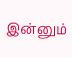இன்னும்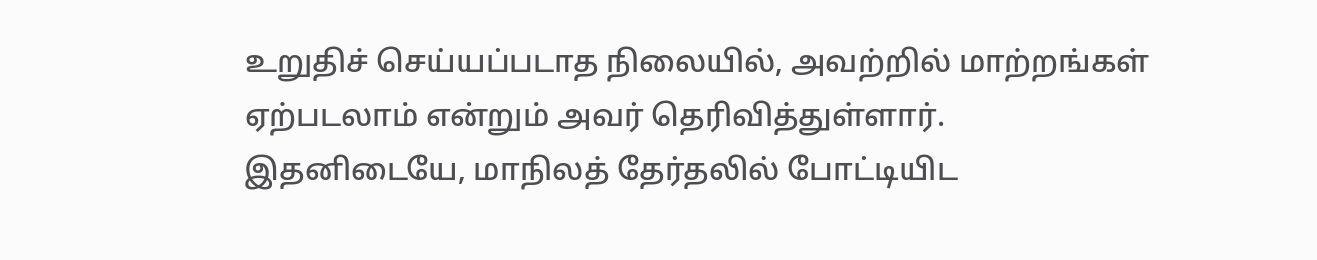உறுதிச் செய்யப்படாத நிலையில், அவற்றில் மாற்றங்கள் ஏற்படலாம் என்றும் அவர் தெரிவித்துள்ளார்.
இதனிடையே, மாநிலத் தேர்தலில் போட்டியிட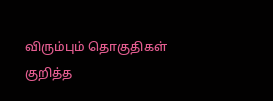விரும்பும் தொகுதிகள் குறித்த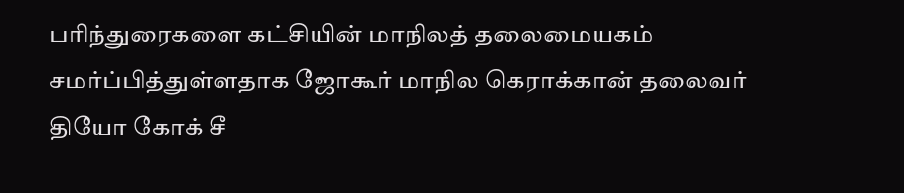பரிந்துரைகளை கட்சியின் மாநிலத் தலைமையகம் சமர்ப்பித்துள்ளதாக ஜோகூர் மாநில கெராக்கான் தலைவர் தியோ கோக் சீ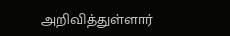அறிவித்துள்ளார்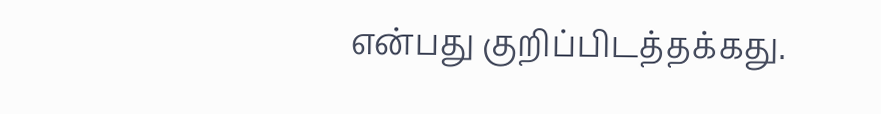என்பது குறிப்பிடத்தக்கது.